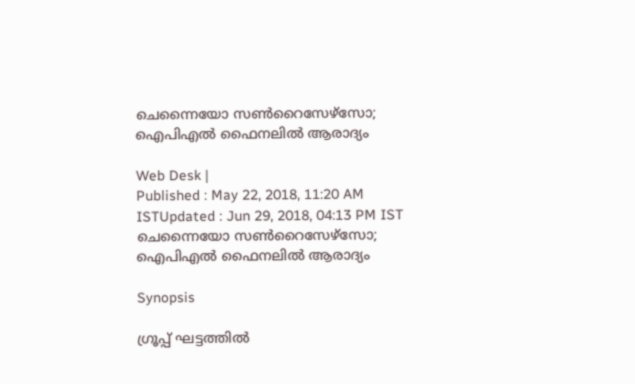ചെന്നൈയോ സണ്‍റൈസേഴ്സോ; ഐപിഎല്‍ ഫൈനലില്‍ ആരാദ്യം

Web Desk |
Published : May 22, 2018, 11:20 AM ISTUpdated : Jun 29, 2018, 04:13 PM IST
ചെന്നൈയോ സണ്‍റൈസേഴ്സോ; ഐപിഎല്‍ ഫൈനലില്‍ ആരാദ്യം

Synopsis

ഗ്രൂപ്പ് ഘട്ടത്തില്‍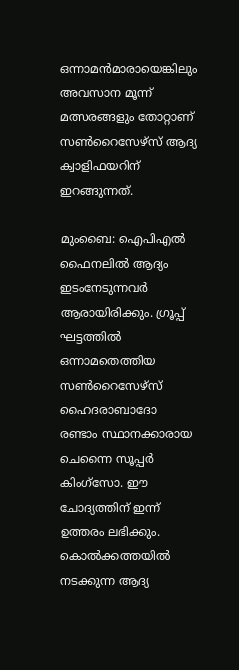ഒന്നാമന്‍മാരായെങ്കിലും അവസാന മൂന്ന് മത്സരങ്ങളും തോറ്റാണ് സണ്‍റൈസേഴ്സ് ആദ്യ ക്വാളിഫയറിന് ഇറങ്ങുന്നത്.

മുംബൈ: ഐപിഎല്‍ ഫൈനലില്‍ ആദ്യം ഇടംനേടുന്നവര്‍ ആരായിരിക്കും. ഗ്രൂപ്പ് ഘട്ടത്തില്‍ ഒന്നാമതെത്തിയ സണ്‍റൈസേഴ്സ് ഹൈദരാബാദോ രണ്ടാം സ്ഥാനക്കാരായ ചെന്നൈ സൂപ്പര്‍ കിംഗ്സോ. ഈ ചോദ്യത്തിന് ഇന്ന് ഉത്തരം ലഭിക്കും. കൊല്‍ക്കത്തയില്‍ നടക്കുന്ന ആദ്യ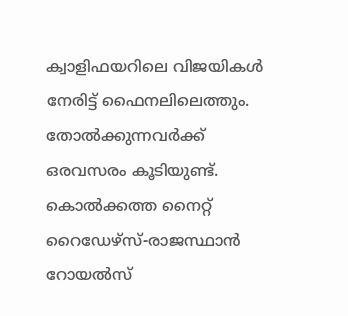ക്വാളിഫയറിലെ വിജയികള്‍ നേരിട്ട് ഫൈനലിലെത്തും. തോല്‍ക്കുന്നവര്‍ക്ക് ഒരവസരം കൂടിയുണ്ട്. കൊല്‍ക്കത്ത നൈറ്റ് റൈഡേഴ്സ്-രാജസ്ഥാന്‍ റോയല്‍സ്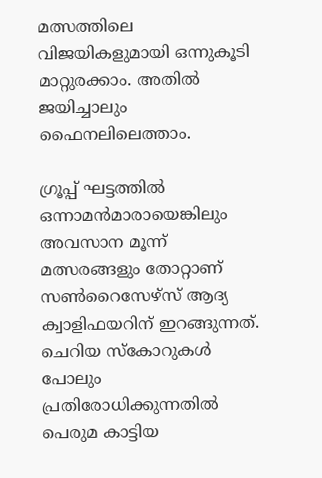മത്സത്തിലെ വിജയികളുമായി ഒന്നുകൂടി മാറ്റുരക്കാം. അതില്‍ ജയിച്ചാലും ഫൈനലിലെത്താം.

ഗ്രൂപ്പ് ഘട്ടത്തില്‍ ഒന്നാമന്‍മാരായെങ്കിലും അവസാന മൂന്ന് മത്സരങ്ങളും തോറ്റാണ് സണ്‍റൈസേഴ്സ് ആദ്യ ക്വാളിഫയറിന് ഇറങ്ങുന്നത്. ചെറിയ സ്കോറുകള്‍ പോലും പ്രതിരോധിക്കുന്നതില്‍ പെരുമ കാട്ടിയ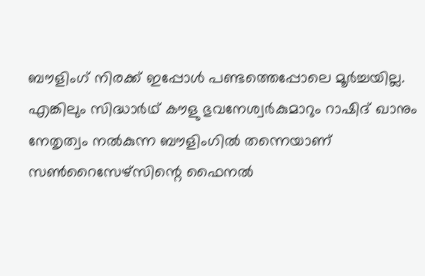ബൗളിംഗ് നിരക്ക് ഇപ്പോള്‍ പണ്ടത്തെപ്പോലെ മൂര്‍ച്ചയില്ല. എങ്കിലും സിദ്ധാര്‍ഥ് കൗളു ഭുവനേശ്വര്‍കുമാറും റാഷിദ് ഖാനും നേതൃത്വം നല്‍കുന്ന ബൗളിംഗില്‍ തന്നെയാണ് സണ്‍റൈസേഴ്സിന്റെ ഫൈനല്‍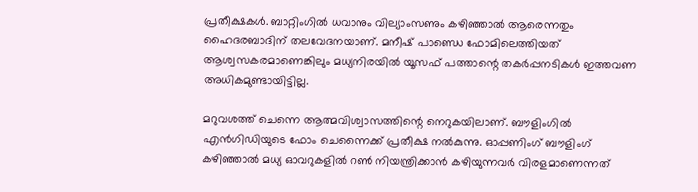പ്രതീക്ഷകള്‍. ബാറ്റിംഗില്‍ ധവാനും വില്യാംസണും കഴിഞ്ഞാല്‍ ആരെന്നതും ഹൈദരബാദിന് തലവേദനയാണ്. മനീഷ് പാണ്ഡെ ഫോമിലെത്തിയത് ആശ്വസകരമാണെങ്കിലും മധ്യനിരയില്‍ യൂസഫ് പത്താന്റെ തകര്‍പ്പനടികള്‍ ഇത്തവണ അധികമുണ്ടായിട്ടില്ല.

മറുവശത്ത് ചെന്നെ ആത്മവിശ്വാസത്തിന്റെ നെറുകയിലാണ്. ബൗളിംഗില്‍ എന്‍ഗിഡിയുടെ ഫോം ചെന്നൈക്ക് പ്രതീക്ഷ നല്‍കുന്നു. ഓപ്പണിംഗ് ബൗളിംഗ് കഴിഞ്ഞാല്‍ മധ്യ ഓവറുകളില്‍ റണ്‍ നിയന്ത്രിക്കാന്‍ കഴിയുന്നവര്‍ വിരളമാണെന്നത്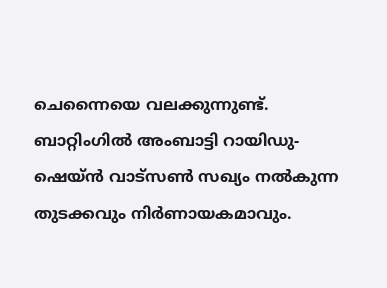ചെന്നൈയെ വലക്കുന്നുണ്ട്. ബാറ്റിംഗില്‍ അംബാട്ടി റായിഡു-ഷെയ്ന്‍ വാട്സണ്‍ സഖ്യം നല്‍കുന്ന തുടക്കവും നിര്‍ണായകമാവും.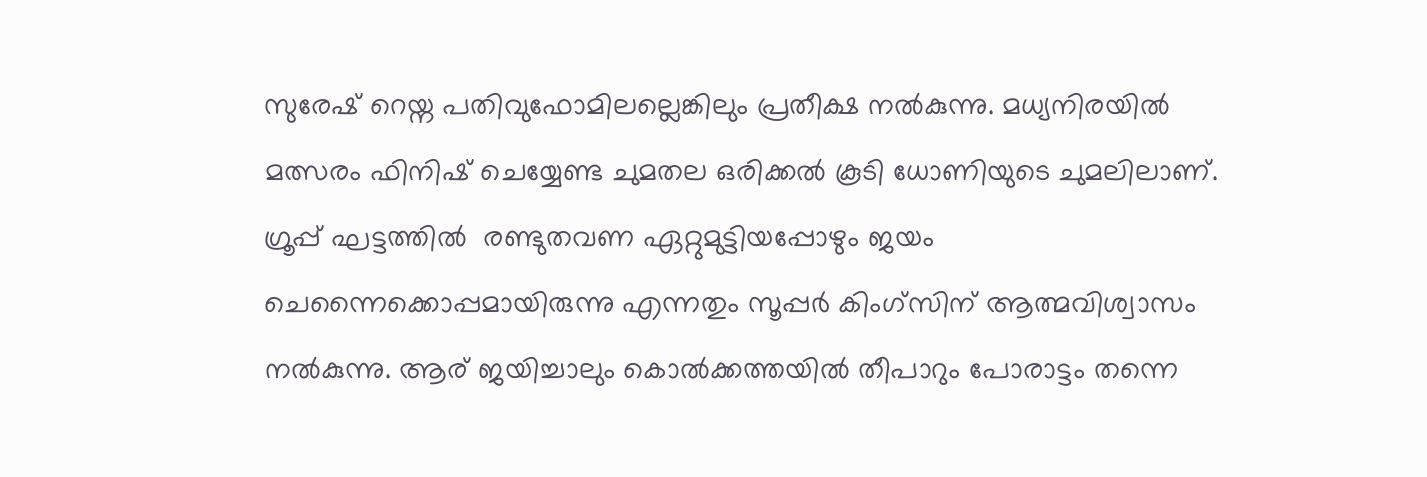സുരേഷ് റെയ്ന പതിവുഫോമിലല്ലെങ്കിലും പ്രതീക്ഷ നല്‍കുന്നു. മധ്യനിരയില്‍ മത്സരം ഫിനിഷ് ചെയ്യേണ്ട ചുമതല ഒരിക്കല്‍ കൂടി ധോണിയുടെ ചുമലിലാണ്. ഗ്രൂപ്പ് ഘട്ടത്തില്‍  രണ്ടുതവണ ഏറ്റുമുട്ടിയപ്പോഴും ജയം ചെന്നൈക്കൊപ്പമായിരുന്നു എന്നതും സൂപ്പര്‍ കിംഗ്സിന് ആത്മവിശ്വാസം നല്‍കുന്നു. ആര് ജയിച്ചാലും കൊല്‍ക്കത്തയില്‍ തീപാറും പോരാട്ടം തന്നെ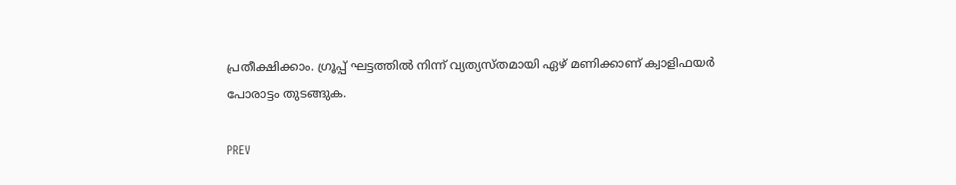പ്രതീക്ഷിക്കാം. ഗ്രൂപ്പ് ഘട്ടത്തില്‍ നിന്ന് വ്യത്യസ്തമായി ഏഴ് മണിക്കാണ് ക്വാളിഫയര്‍ പോരാട്ടം തുടങ്ങുക.

PREV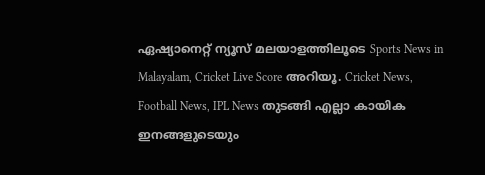ഏഷ്യാനെറ്റ് ന്യൂസ് മലയാളത്തിലൂടെ Sports News in Malayalam, Cricket Live Score അറിയൂ. Cricket News, Football News, IPL News തുടങ്ങി എല്ലാ കായിക ഇനങ്ങളുടെയും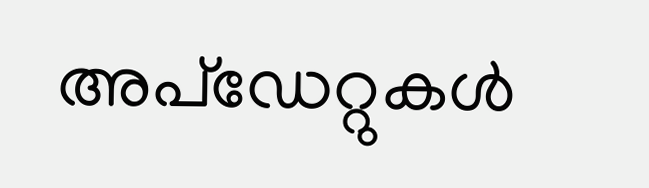അപ്‌ഡേറ്റുകൾ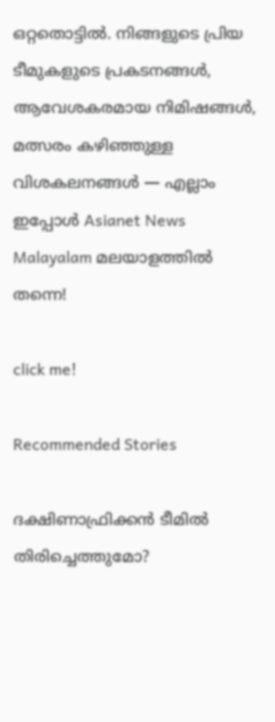ഒറ്റതൊട്ടിൽ. നിങ്ങളുടെ പ്രിയ ടീമുകളുടെ പ്രകടനങ്ങൾ, ആവേശകരമായ നിമിഷങ്ങൾ, മത്സരം കഴിഞ്ഞുള്ള വിശകലനങ്ങൾ — എല്ലാം ഇപ്പോൾ Asianet News Malayalam മലയാളത്തിൽ തന്നെ!

click me!

Recommended Stories

ദക്ഷിണാഫ്രിക്കന്‍ ടീമില്‍ തിരിച്ചെത്തുമോ?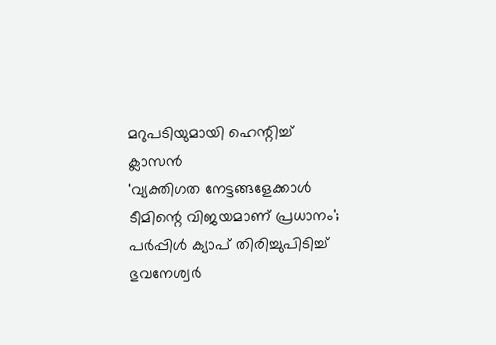മറുപടിയുമായി ഹെന്റിച്ച് ക്ലാസന്‍
'വ്യക്തിഗത നേട്ടങ്ങളേക്കാള്‍ ടീമിന്റെ വിജയമാണ് പ്രധാനം'; പര്‍പ്പിള്‍ ക്യാപ് തിരിച്ചുപിടിച്ച് ഭുവനേശ്വര്‍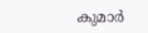കുമാര്‍